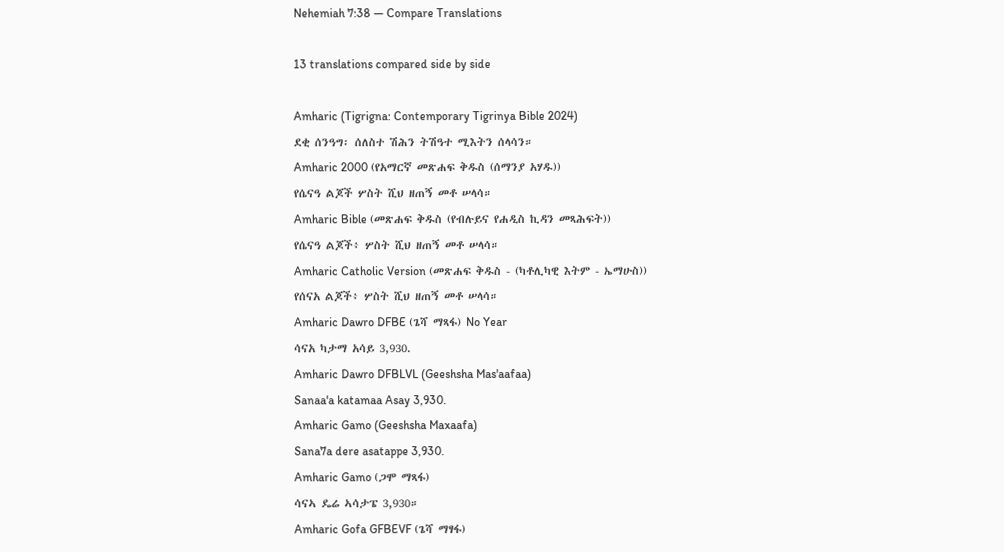Nehemiah 7:38 — Compare Translations

13 translations compared side by side

Amharic (Tigrigna: Contemporary Tigrinya Bible 2024)
ደቂ ሰንዓግ፡ ሰለስተ ሽሕን ትሽዓተ ሚእትን ሰላሳን።
Amharic 2000 (የአማርኛ መጽሐፍ ቅዱስ (ሰማንያ አሃዱ))
የሴናዓ ልጆች ሦስት ሺህ ዘጠኝ መቶ ሠላሳ።
Amharic Bible (መጽሐፍ ቅዱስ (የብሉይና የሐዲስ ኪዳን መጻሕፍት))
የሴናዓ ልጆች፥ ሦስት ሺህ ዘጠኝ መቶ ሠላሳ።
Amharic Catholic Version (መጽሐፍ ቅዱስ - (ካቶሊካዊ እትም - ኤማሁስ))
የሰናአ ልጆች፥ ሦስት ሺህ ዘጠኝ መቶ ሠላሳ።
Amharic Dawro DFBE (ጌሻ ማጻፋ) No Year
ሳናአ ካታማ አሳይ 3,930.
Amharic Dawro DFBLVL (Geeshsha Mas'aafaa)
Sanaa'a katamaa Asay 3,930.
Amharic Gamo (Geeshsha Maxaafa)
Sana7a dere asatappe 3,930.
Amharic Gamo (ጋሞ ማጻፋ)
ሳናኣ ዴሬ ኣሳታፔ 3,930።
Amharic Gofa GFBEVF (ጌሻ ማፃፋ)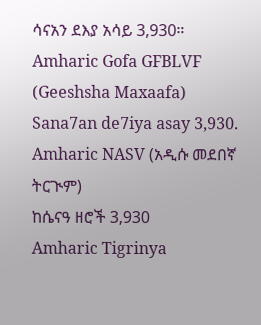ሳናአን ደእያ አሳይ 3,930።
Amharic Gofa GFBLVF (Geeshsha Maxaafa)
Sana7an de7iya asay 3,930.
Amharic NASV (አዲሱ መደበኛ ትርጒም)
ከሴናዓ ዘሮች 3,930
Amharic Tigrinya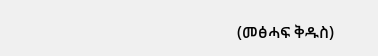(መፅሓፍ ቅዱስ)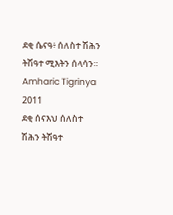ደቂ ሴናዓ፥ ሰለስተ ሽሕን ትሽዓተ ሚእትን ሰላሳን።
Amharic Tigrinya 2011
ደቂ ሰናእህ ሰለስተ ሽሕን ትሽዓተ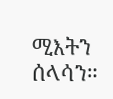ሚእትን ሰላሳን።